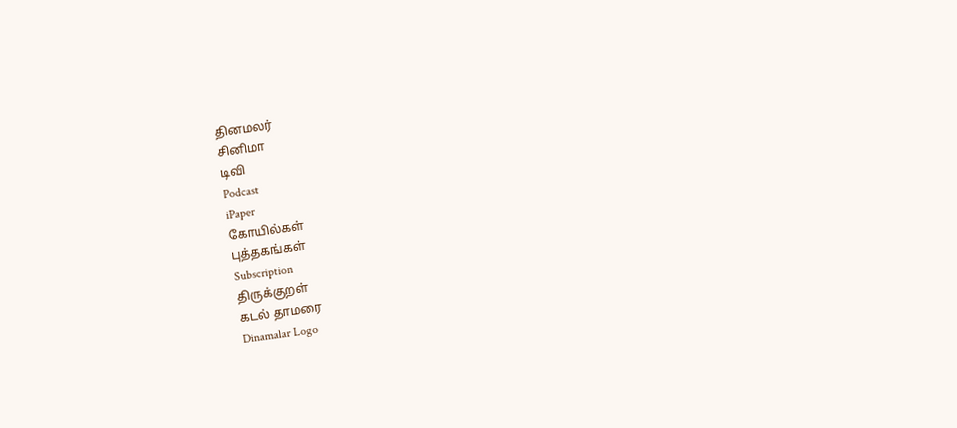தினமலர்
சினிமா
டிவி
Podcast
iPaper
கோயில்கள்
புத்தகங்கள்
Subscription
திருக்குறள்
கடல் தாமரை
Dinamalar Logo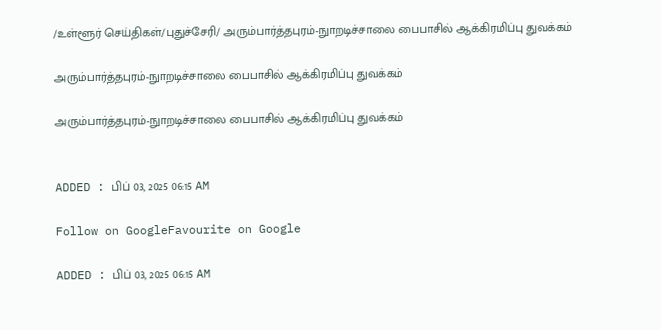/உள்ளூர் செய்திகள்/புதுச்சேரி/ அரும்பார்த்தபுரம்-நுாறடிச்சாலை பைபாசில் ஆக்கிரமிப்பு துவக்கம்

அரும்பார்த்தபுரம்-நுாறடிச்சாலை பைபாசில் ஆக்கிரமிப்பு துவக்கம்

அரும்பார்த்தபுரம்-நுாறடிச்சாலை பைபாசில் ஆக்கிரமிப்பு துவக்கம்


ADDED : பிப் 03, 2025 06:15 AM

Follow on GoogleFavourite on Google

ADDED : பிப் 03, 2025 06:15 AM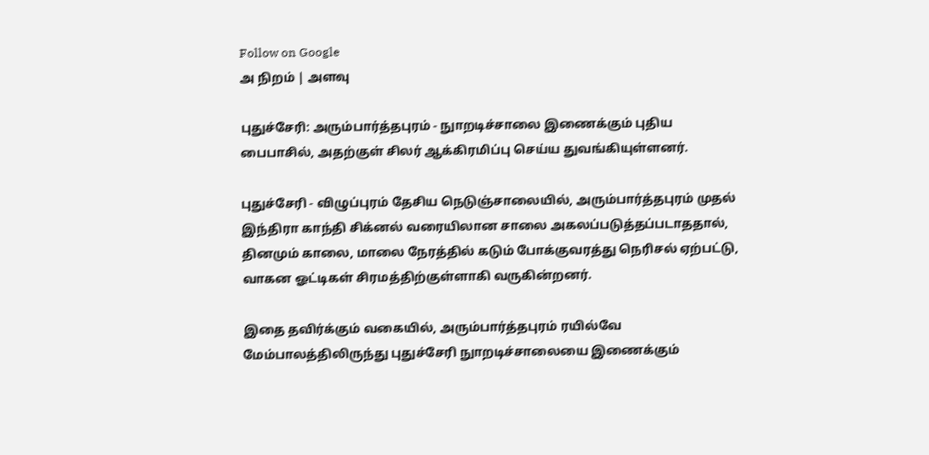Follow on Google
அ நிறம் | அளவு

புதுச்சேரி: அரும்பார்த்தபுரம் - நுாறடிச்சாலை இணைக்கும் புதிய பைபாசில், அதற்குள் சிலர் ஆக்கிரமிப்பு செய்ய துவங்கியுள்ளனர்.

புதுச்சேரி - விழுப்புரம் தேசிய நெடுஞ்சாலையில், அரும்பார்த்தபுரம் முதல் இந்திரா காந்தி சிக்னல் வரையிலான சாலை அகலப்படுத்தப்படாததால், தினமும் காலை, மாலை நேரத்தில் கடும் போக்குவரத்து நெரிசல் ஏற்பட்டு, வாகன ஓட்டிகள் சிரமத்திற்குள்ளாகி வருகின்றனர்.

இதை தவிர்க்கும் வகையில், அரும்பார்த்தபுரம் ரயில்வே மேம்பாலத்திலிருந்து புதுச்சேரி நுாறடிச்சாலையை இணைக்கும்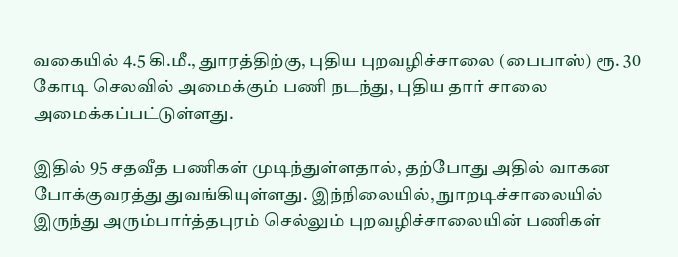வகையில் 4.5 கி.மீ., துாரத்திற்கு, புதிய புறவழிச்சாலை (பைபாஸ்) ரூ. 30 கோடி செலவில் அமைக்கும் பணி நடந்து, புதிய தார் சாலை அமைக்கப்பட்டுள்ளது.

இதில் 95 சதவீத பணிகள் முடிந்துள்ளதால், தற்போது அதில் வாகன போக்குவரத்து துவங்கியுள்ளது. இந்நிலையில், நுாறடிச்சாலையில் இருந்து அரும்பார்த்தபுரம் செல்லும் புறவழிச்சாலையின் பணிகள்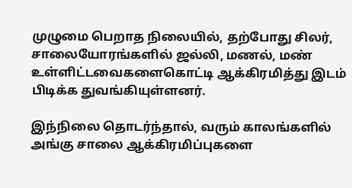முழுமை பெறாத நிலையில், தற்போது சிலர், சாலையோரங்களில் ஜல்லி, மணல், மண் உள்ளிட்டவைகளைகொட்டி ஆக்கிரமித்து இடம் பிடிக்க துவங்கியுள்ளனர்.

இந்நிலை தொடர்ந்தால், வரும் காலங்களில் அங்கு சாலை ஆக்கிரமிப்புகளை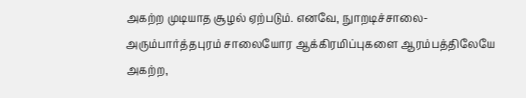அகற்ற முடியாத சூழல் ஏற்படும். எனவே, நுாறடிச்சாலை- அரும்பார்த்தபுரம் சாலையோர ஆக்கிரமிப்புகளை ஆரம்பத்திலேயே அகற்ற,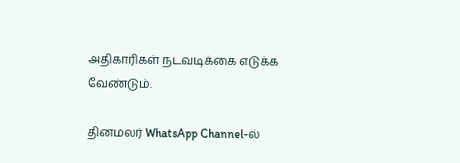அதிகாரிகள் நடவடிக்கை எடுக்க வேண்டும்.

தினமலர் WhatsApp Channel-ல்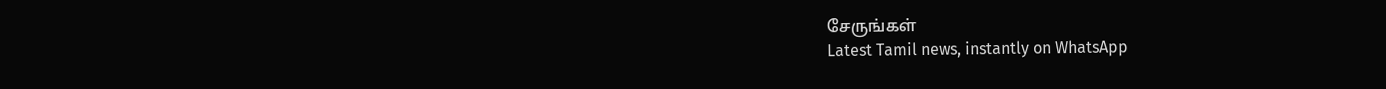சேருங்கள்
Latest Tamil news, instantly on WhatsApp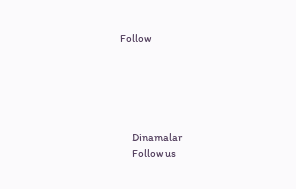Follow





      Dinamalar
      Follow us